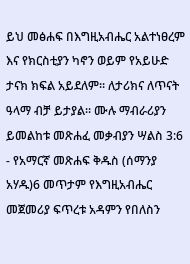ይህ መፅሐፍ በእግዚአብሔር አልተነፀረም እና የክርስቲያን ካኖን ወይም የአይሁድ ታናክ ክፍል አይደለም። ለታሪክና ለጥናት ዓላማ ብቻ ይታያል። ሙሉ ማብራሪያን ይመልከቱ መጽሐፈ መቃብያን ሣልስ 3:6 - የአማርኛ መጽሐፍ ቅዱስ (ሰማንያ አሃዱ)6 መጥታም የእግዚአብሔር መጀመሪያ ፍጥረቱ አዳምን የበለስን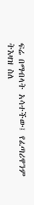ፍሬ በማብላት አሳተችው፤ የፈጣሪዋንም ትእዛዝ ስለ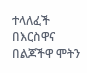ተላለፈች በእርስዋና በልጆችዋ ሞትን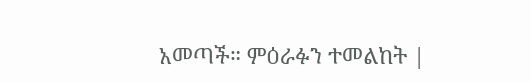አመጣች። ምዕራፉን ተመልከት |